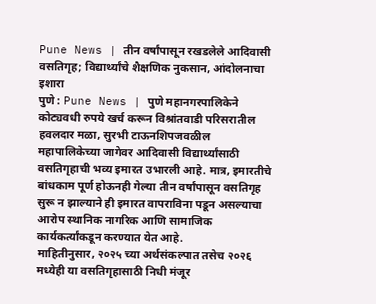Pune News | तीन वर्षांपासून रखडलेले आदिवासी वसतिगृह; विद्यार्थ्यांचे शैक्षणिक नुकसान, आंदोलनाचा इशारा
पुणे : Pune News | पुणे महानगरपालिकेने कोट्यवधी रुपये खर्च करून विश्रांतवाडी परिसरातील हवलदार मळा, सुरभी टाऊनशिपजवळील महापालिकेच्या जागेवर आदिवासी विद्यार्थ्यांसाठी वसतिगृहाची भव्य इमारत उभारली आहे. मात्र, इमारतीचे बांधकाम पूर्ण होऊनही गेल्या तीन वर्षांपासून वसतिगृह सुरू न झाल्याने ही इमारत वापराविना पडून असल्याचा आरोप स्थानिक नागरिक आणि सामाजिक कार्यकर्त्यांकडून करण्यात येत आहे.
माहितीनुसार, २०२५ च्या अर्थसंकल्पात तसेच २०२६ मध्येही या वसतिगृहासाठी निधी मंजूर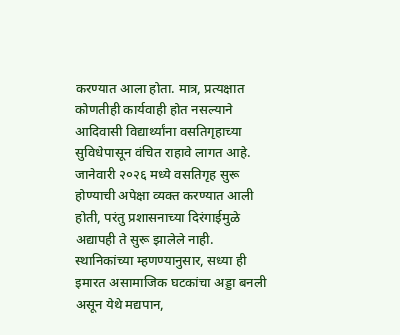करण्यात आला होता. मात्र, प्रत्यक्षात कोणतीही कार्यवाही होत नसल्याने आदिवासी विद्यार्थ्यांना वसतिगृहाच्या सुविधेपासून वंचित राहावे लागत आहे. जानेवारी २०२६ मध्ये वसतिगृह सुरू होण्याची अपेक्षा व्यक्त करण्यात आली होती, परंतु प्रशासनाच्या दिरंगाईमुळे अद्यापही ते सुरू झालेले नाही.
स्थानिकांच्या म्हणण्यानुसार, सध्या ही इमारत असामाजिक घटकांचा अड्डा बनली असून येथे मद्यपान,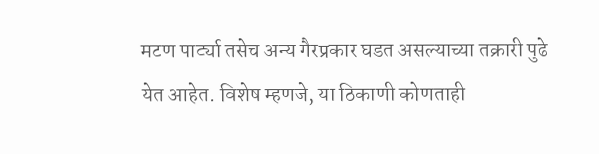मटण पार्ट्या तसेच अन्य गैरप्रकार घडत असल्याच्या तक्रारी पुढे येत आहेत. विशेष म्हणजे, या ठिकाणी कोणताही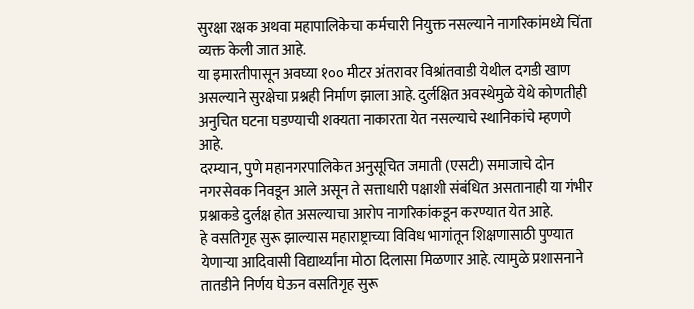सुरक्षा रक्षक अथवा महापालिकेचा कर्मचारी नियुक्त नसल्याने नागरिकांमध्ये चिंता व्यक्त केली जात आहे.
या इमारतीपासून अवघ्या १०० मीटर अंतरावर विश्रांतवाडी येथील दगडी खाण असल्याने सुरक्षेचा प्रश्नही निर्माण झाला आहे. दुर्लक्षित अवस्थेमुळे येथे कोणतीही अनुचित घटना घडण्याची शक्यता नाकारता येत नसल्याचे स्थानिकांचे म्हणणे आहे.
दरम्यान, पुणे महानगरपालिकेत अनुसूचित जमाती (एसटी) समाजाचे दोन नगरसेवक निवडून आले असून ते सत्ताधारी पक्षाशी संबंधित असतानाही या गंभीर प्रश्नाकडे दुर्लक्ष होत असल्याचा आरोप नागरिकांकडून करण्यात येत आहे.
हे वसतिगृह सुरू झाल्यास महाराष्ट्राच्या विविध भागांतून शिक्षणासाठी पुण्यात येणाऱ्या आदिवासी विद्यार्थ्यांना मोठा दिलासा मिळणार आहे. त्यामुळे प्रशासनाने तातडीने निर्णय घेऊन वसतिगृह सुरू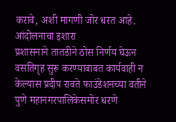करावे, अशी मागणी जोर धरत आहे.
आंदोलनाचा इशारा
प्रशासनाने तातडीने ठोस निर्णय घेऊन वसतिगृह सुरू करण्याबाबत कार्यवाही न केल्यास प्रदीप रावते फाउंडेशनच्या वतीने पुणे महानगरपालिकेसमोर धरणे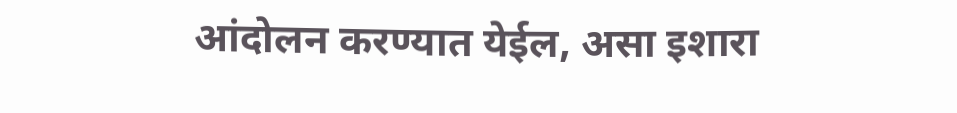आंदोलन करण्यात येईल, असा इशारा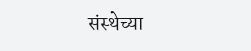संस्थेच्या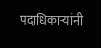पदाधिकाऱ्यांनी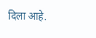दिला आहे.